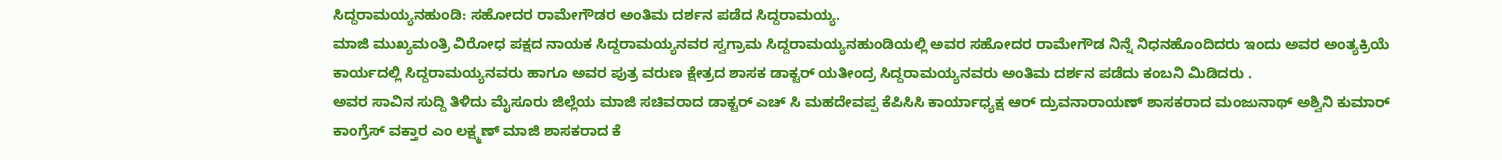ಸಿದ್ದರಾಮಯ್ಯನಹುಂಡಿ: ಸಹೋದರ ರಾಮೇಗೌಡರ ಅಂತಿಮ ದರ್ಶನ ಪಡೆದ ಸಿದ್ದರಾಮಯ್ಯ.
ಮಾಜಿ ಮುಖ್ಯಮಂತ್ರಿ ವಿರೋಧ ಪಕ್ಷದ ನಾಯಕ ಸಿದ್ದರಾಮಯ್ಯನವರ ಸ್ವಗ್ರಾಮ ಸಿದ್ದರಾಮಯ್ಯನಹುಂಡಿಯಲ್ಲಿ ಅವರ ಸಹೋದರ ರಾಮೇಗೌಡ ನಿನ್ನೆ ನಿಧನಹೊಂದಿದರು ಇಂದು ಅವರ ಅಂತ್ಯಕ್ರಿಯೆ ಕಾರ್ಯದಲ್ಲಿ ಸಿದ್ದರಾಮಯ್ಯನವರು ಹಾಗೂ ಅವರ ಪುತ್ರ ವರುಣ ಕ್ಷೇತ್ರದ ಶಾಸಕ ಡಾಕ್ಟರ್ ಯತೀಂದ್ರ ಸಿದ್ದರಾಮಯ್ಯನವರು ಅಂತಿಮ ದರ್ಶನ ಪಡೆದು ಕಂಬನಿ ಮಿಡಿದರು .
ಅವರ ಸಾವಿನ ಸುದ್ದಿ ತಿಳಿದು ಮೈಸೂರು ಜಿಲ್ಲೆಯ ಮಾಜಿ ಸಚಿವರಾದ ಡಾಕ್ಟರ್ ಎಚ್ ಸಿ ಮಹದೇವಪ್ಪ ಕೆಪಿಸಿಸಿ ಕಾರ್ಯಾಧ್ಯಕ್ಷ ಆರ್ ದ್ರುವನಾರಾಯಣ್ ಶಾಸಕರಾದ ಮಂಜುನಾಥ್ ಅಶ್ವಿನಿ ಕುಮಾರ್ ಕಾಂಗ್ರೆಸ್ ವಕ್ತಾರ ಎಂ ಲಕ್ಷ್ಮಣ್ ಮಾಜಿ ಶಾಸಕರಾದ ಕೆ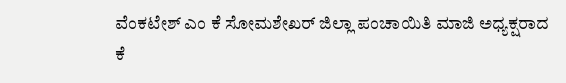ವೆಂಕಟೇಶ್ ಎಂ ಕೆ ಸೋಮಶೇಖರ್ ಜಿಲ್ಲಾ ಪಂಚಾಯಿತಿ ಮಾಜಿ ಅಧ್ಯಕ್ಷರಾದ ಕೆ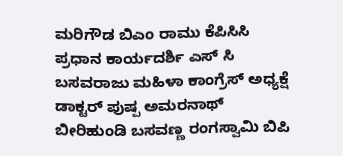ಮರಿಗೌಡ ಬಿಎಂ ರಾಮು ಕೆಪಿಸಿಸಿ ಪ್ರಧಾನ ಕಾರ್ಯದರ್ಶಿ ಎಸ್ ಸಿ ಬಸವರಾಜು ಮಹಿಳಾ ಕಾಂಗ್ರೆಸ್ ಅಧ್ಯಕ್ಷೆ ಡಾಕ್ಟರ್ ಪುಷ್ಪ ಅಮರನಾಥ್ ಬೀರಿಹುಂಡಿ ಬಸವಣ್ಣ ರಂಗಸ್ವಾಮಿ ಬಿಪಿ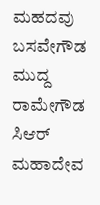ಮಹದವು ಬಸವೇಗೌಡ ಮುದ್ದ ರಾಮೇಗೌಡ ಸಿಆರ್ ಮಹಾದೇವ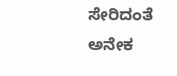ಸೇರಿದಂತೆ ಅನೇಕ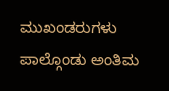ಮುಖಂಡರುಗಳು ಪಾಲ್ಗೊಂಡು ಅಂತಿಮ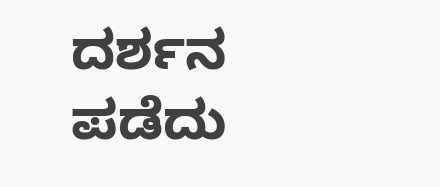ದರ್ಶನ ಪಡೆದು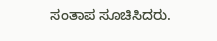ಸಂತಾಪ ಸೂಚಿಸಿದರು.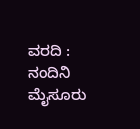ವರದಿ : ನಂದಿನಿ ಮೈಸೂರು